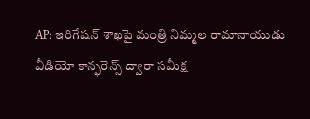AP: ఇరిగేషన్ శాఖపై మంత్రి నిమ్మల రామానాయుడు వీడియో కాన్ఫరెన్స్ ద్వారా సమీక్ష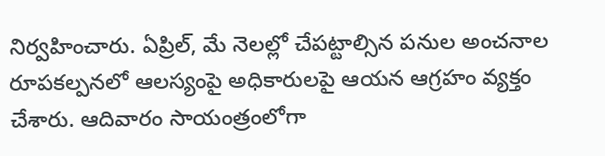నిర్వహించారు. ఏప్రిల్, మే నెలల్లో చేపట్టాల్సిన పనుల అంచనాల రూపకల్పనలో ఆలస్యంపై అధికారులపై ఆయన ఆగ్రహం వ్యక్తం చేశారు. ఆదివారం సాయంత్రంలోగా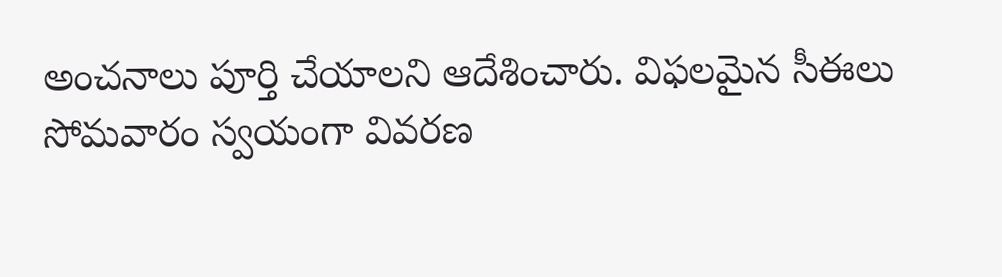అంచనాలు పూర్తి చేయాలని ఆదేశించారు. విఫలమైన సీఈలు సోమవారం స్వయంగా వివరణ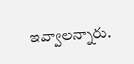ఇవ్వాలన్నారు.